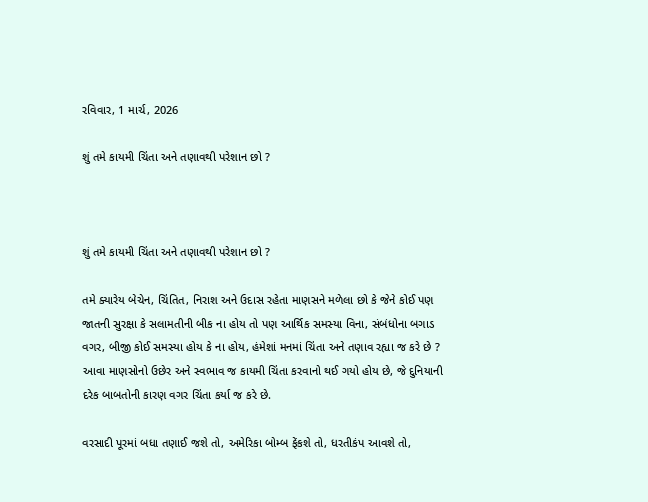રવિવાર, 1 માર્ચ, 2026

શું તમે કાયમી ચિંતા અને તણાવથી પરેશાન છો ?



શું તમે કાયમી ચિંતા અને તણાવથી પરેશાન છો ?

તમે ક્યારેય બેચેન, ચિંતિત, નિરાશ અને ઉદાસ રહેતા માણસને મળેલા છો કે જેને કોઈ પણ જાતની સુરક્ષા કે સલામતીની બીક ના હોય તો પણ આર્થિક સમસ્યા વિના, સંબંધોના બગાડ વગર, બીજી કોઈ સમસ્યા હોય કે ના હોય, હંમેશાં મનમાં ચિંતા અને તણાવ રહ્યા જ કરે છે ? આવા માણસોનો ઉછેર અને સ્વભાવ જ કાયમી ચિંતા કરવાનો થઈ ગયો હોય છે, જે દુનિયાની દરેક બાબતોની કારણ વગર ચિંતા કર્યા જ કરે છે.

વરસાદી પૂરમાં બધા તણાઈ જશે તો, અમેરિકા બોમ્બ ફેંકશે તો, ધરતીકંપ આવશે તો,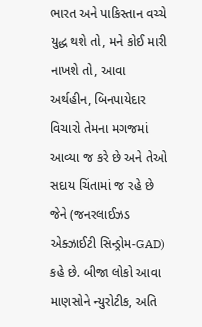ભારત અને પાકિસ્તાન વચ્ચે યુદ્ધ થશે તો, મને કોઈ મારી નાખશે તો, આવા અર્થહીન, બિનપાયેદાર વિચારો તેમના મગજમાં આવ્યા જ કરે છે અને તેઓ સદાય ચિંતામાં જ રહે છે જેને (જનરલાઈઝડ એક્ઝાઈટી સિન્ડ્રોમ-GAD) કહે છે. બીજા લોકો આવા માણસોને ન્યુરોટીક, અતિ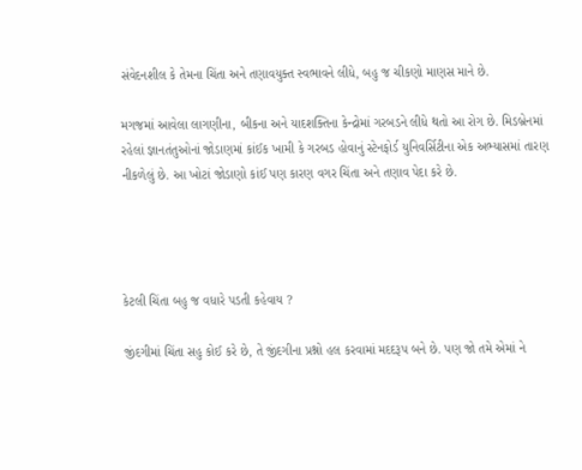સંવેદનશીલ કે તેમના ચિંતા અને તણાવયુક્ત સ્વભાવને લીધે, બહુ જ ચીકણો માણસ માને છે.

મગજમાં આવેલા લાગણીના, બીકના અને યાદશક્તિના કેન્દ્રોમાં ગરબડને લીધે થતો આ રોગ છે. મિડબ્રેનમાં રહેલાં જ્ઞાનતંતુઓનાં જોડાણમાં કાંઈક ખામી કે ગરબડ હોવાનું સ્ટેનફોર્ડ યુનિવર્સિટીના એક અભ્યાસમાં તારણ નીકળેલું છે. આ ખોટાં જોડાણો કાંઈ પણ કારણ વગર ચિંતા અને તણાવ પેદા કરે છે.




કેટલી ચિંતા બહુ જ વધારે પડતી કહેવાય ?

જીંદગીમાં ચિંતા સહુ કોઈ કરે છે, તે જીંદગીના પ્રશ્નો હલ કરવામાં મદદરૂપ બને છે. પણ જો તમે એમાં ને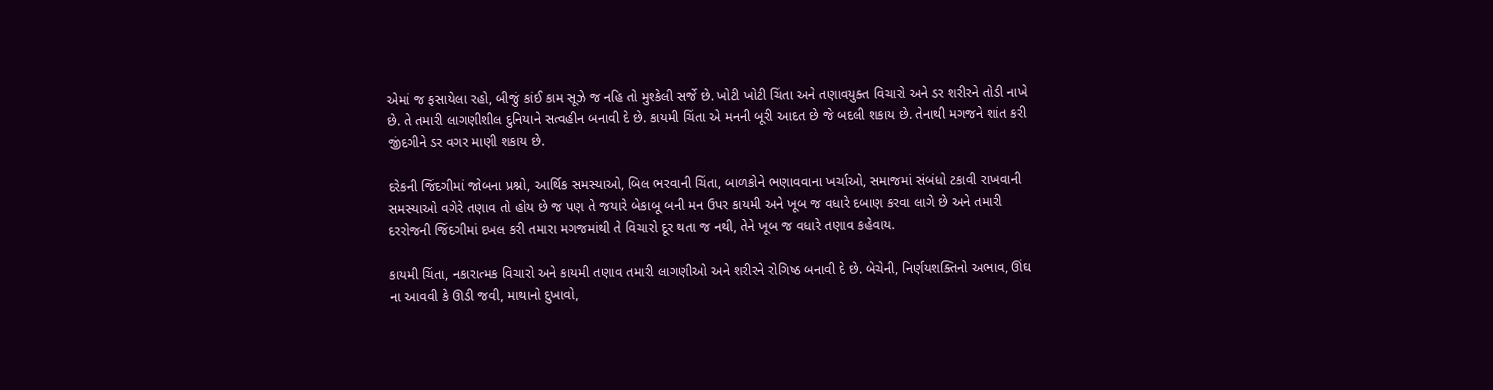એમાં જ ફસાયેલા રહો, બીજું કાંઈ કામ સૂઝે જ નહિ તો મુશ્કેલી સર્જે છે. ખોટી ખોટી ચિંતા અને તણાવયુક્ત વિચારો અને ડર શરીરને તોડી નાખે છે. તે તમારી લાગણીશીલ દુનિયાને સત્વહીન બનાવી દે છે. કાયમી ચિંતા એ મનની બૂરી આદત છે જે બદલી શકાય છે. તેનાથી મગજને શાંત કરી જીંદગીને ડર વગર માણી શકાય છે.

દરેકની જિંદગીમાં જોબના પ્રશ્નો, આર્થિક સમસ્યાઓ, બિલ ભરવાની ચિંતા, બાળકોને ભણાવવાના ખર્ચાઓ, સમાજમાં સંબંધો ટકાવી રાખવાની સમસ્યાઓ વગેરે તણાવ તો હોય છે જ પણ તે જયારે બેકાબૂ બની મન ઉપર કાયમી અને ખૂબ જ વધારે દબાણ કરવા લાગે છે અને તમારી દરરોજની જિંદગીમાં દખલ કરી તમારા મગજમાંથી તે વિચારો દૂર થતા જ નથી, તેને ખૂબ જ વધારે તણાવ કહેવાય.

કાયમી ચિંતા, નકારાત્મક વિચારો અને કાયમી તણાવ તમારી લાગણીઓ અને શરીરને રોગિષ્ઠ બનાવી દે છે. બેચેની, નિર્ણયશક્તિનો અભાવ, ઊંઘ ના આવવી કે ઊડી જવી, માથાનો દુખાવો,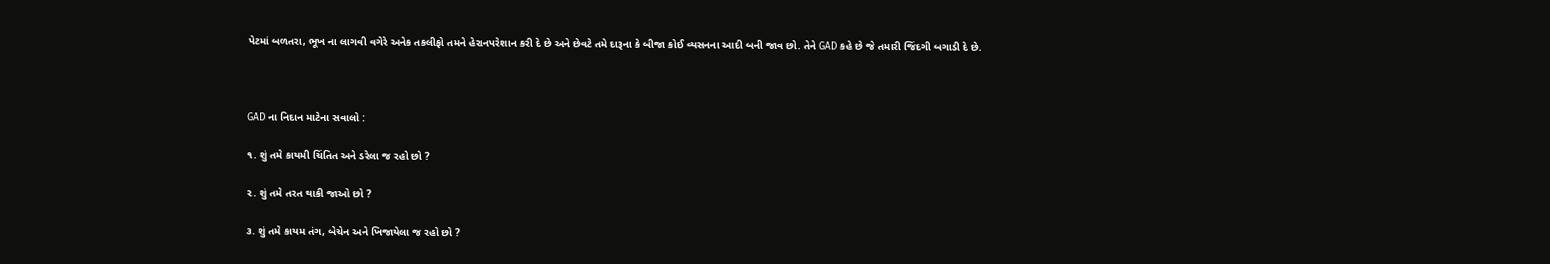પેટમાં બળતરા, ભૂખ ના લાગવી વગેરે અનેક તકલીફો તમને હેરાનપરેશાન કરી દે છે અને છેવટે તમે દારૂના કે બીજા કોઈ વ્યસનના આદી બની જાવ છો. તેને GAD કહે છે જે તમારી જિંદગી બગાડી દે છે.



GAD ના નિદાન માટેના સવાલો :

૧. શું તમે કાયમી ચિંતિત અને ડરેલા જ રહો છો ?

૨. શું તમે તરત થાકી જાઓ છો ?

૩. શું તમે કાયમ તંગ, બેચેન અને ખિજાયેલા જ રહો છો ?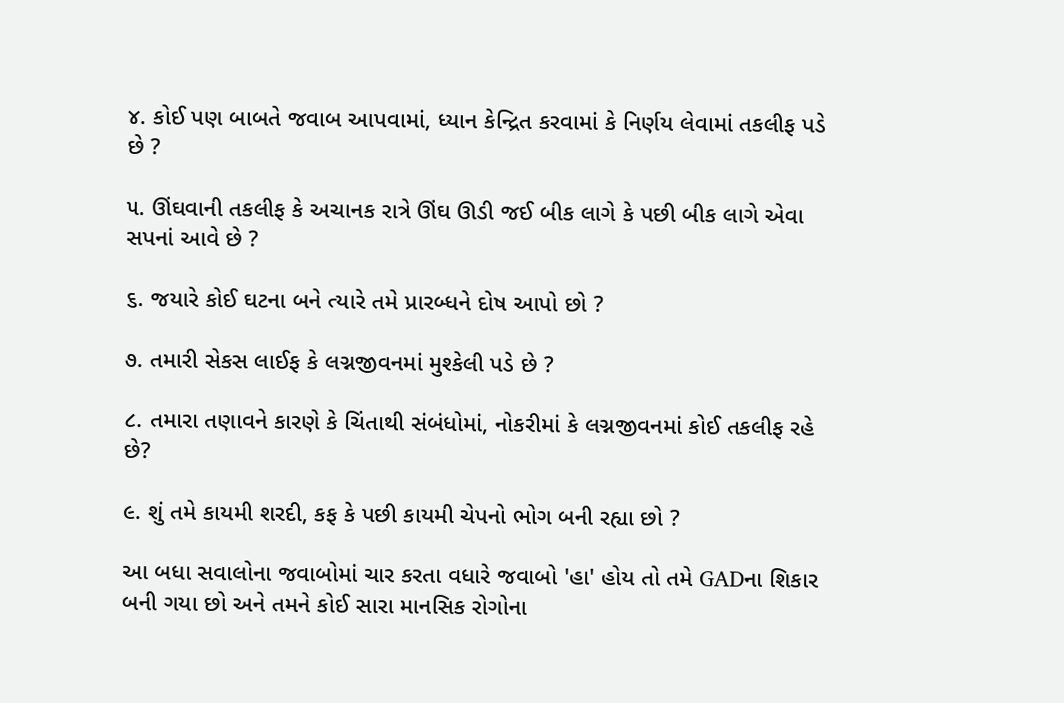૪. કોઈ પણ બાબતે જવાબ આપવામાં, ધ્યાન કેન્દ્રિત કરવામાં કે નિર્ણય લેવામાં તકલીફ પડે છે ?

૫. ઊંઘવાની તકલીફ કે અચાનક રાત્રે ઊંઘ ઊડી જઈ બીક લાગે કે પછી બીક લાગે એવા સપનાં આવે છે ?

૬. જયારે કોઈ ઘટના બને ત્યારે તમે પ્રારબ્ધને દોષ આપો છો ?

૭. તમારી સેકસ લાઈફ કે લગ્નજીવનમાં મુશ્કેલી પડે છે ?

૮. તમારા તણાવને કારણે કે ચિંતાથી સંબંધોમાં, નોકરીમાં કે લગ્નજીવનમાં કોઈ તકલીફ રહે છે?

૯. શું તમે કાયમી શરદી, કફ કે પછી કાયમી ચેપનો ભોગ બની રહ્યા છો ?

આ બધા સવાલોના જવાબોમાં ચાર કરતા વધારે જવાબો 'હા' હોય તો તમે GADના શિકાર બની ગયા છો અને તમને કોઈ સારા માનસિક રોગોના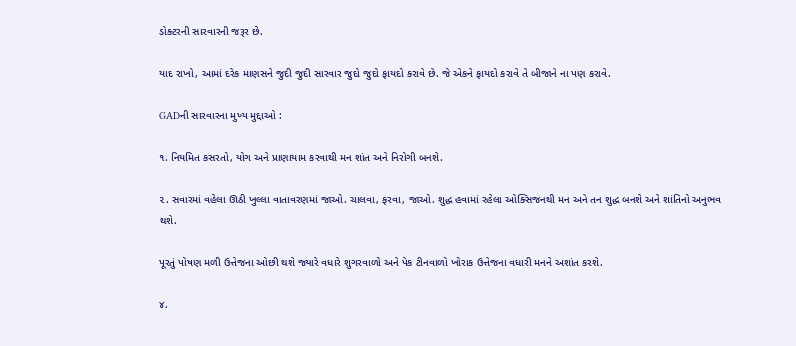ડોક્ટરની સારવારની જરૂર છે.

યાદ રાખો, આમાં દરેક માણસને જુદી જુદી સારવાર જુદો જુદો ફાયદો કરાવે છે. જે એકને ફાયદો કરાવે તે બીજાને ના પણ કરાવે.

GADની સારવારના મુખ્ય મુદ્દાઓ :

૧. નિયમિત કસરતો, યોગ અને પ્રાણાયામ કરવાથી મન શાંત અને નિરોગી બનશે.

૨. સવારમાં વહેલા ઊઠી ખુલ્લા વાતાવરણમાં જાઓ. ચાલવા, ફરવા, જાઓ. શુદ્ધ હવામાં રહેલા ઓક્સિજનથી મન અને તન શુદ્ધ બનશે અને શાંતિનો અનુભવ થશે.

પૂરતું પોષણ મળી ઉત્તેજના ઓછી થશે જ્યારે વધારે શુગરવાળો અને પેક ટીનવાળો ખોરાક ઉત્તેજના વધારી મનને અશાંત કરશે.

૪.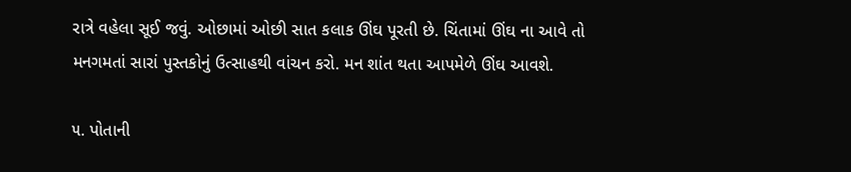રાત્રે વહેલા સૂઈ જવું. ઓછામાં ઓછી સાત કલાક ઊંઘ પૂરતી છે. ચિંતામાં ઊંઘ ના આવે તો મનગમતાં સારાં પુસ્તકોનું ઉત્સાહથી વાંચન કરો. મન શાંત થતા આપમેળે ઊંઘ આવશે.

૫. પોતાની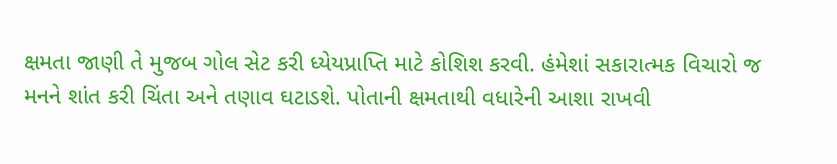ક્ષમતા જાણી તે મુજબ ગોલ સેટ કરી ધ્યેયપ્રાપ્તિ માટે કોશિશ કરવી. હંમેશાં સકારાત્મક વિચારો જ મનને શાંત કરી ચિંતા અને તણાવ ઘટાડશે. પોતાની ક્ષમતાથી વધારેની આશા રાખવી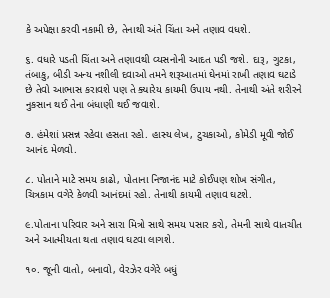કે અપેક્ષા કરવી નકામી છે, તેનાથી અંતે ચિંતા અને તણાવ વધશે.

૬. વધારે પડતી ચિંતા અને તણાવથી વ્યસનોની આદત પડી જશે. દારૂ, ગુટકા, તંબાકુ, બીડી અન્ય નશીલી દવાઓ તમને શરૂઆતમાં ઘેનમાં રાખી તણાવ ઘટાડે છે તેવો આભાસ કરાવશે પણ તે ક્યારેય કાયમી ઉપાય નથી. તેનાથી અંતે શરીરને નુકસાન થઈ તેના બંધાણી થઈ જવાશે.

૭. હંમેશાં પ્રસન્ન રહેવા હસતા રહો. હાસ્ય લેખ, ટુચકાઓ, કોમેડી મૂવી જોઈ આનંદ મેળવો.

૮. પોતાને માટે સમય કાઢો, પોતાના નિજાનંદ માટે કોઈપણ શોખ સંગીત, ચિત્રકામ વગેરે કેળવી આનંદમાં રહો. તેનાથી કાયમી તણાવ ઘટશે.

૯.પોતાના પરિવાર અને સારા મિત્રો સાથે સમય પસાર કરો, તેમની સાથે વાતચીત અને આત્મીયતા થતા તણાવ ઘટવા લાગશે.

૧૦. જૂની વાતો, બનાવો, વેરઝેર વગેરે બધું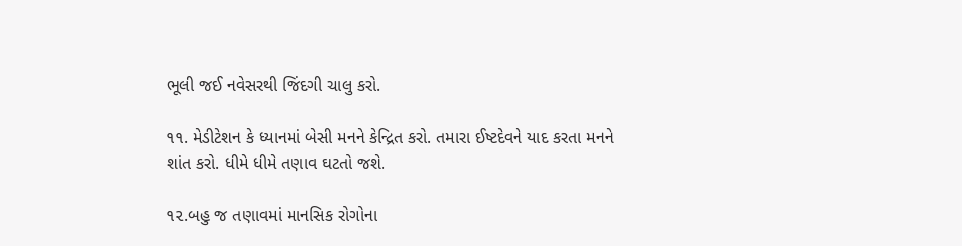ભૂલી જઈ નવેસરથી જિંદગી ચાલુ કરો.

૧૧. મેડીટેશન કે ધ્યાનમાં બેસી મનને કેન્દ્રિત કરો. તમારા ઈષ્ટદેવને યાદ કરતા મનને શાંત કરો. ધીમે ધીમે તણાવ ઘટતો જશે.

૧૨.બહુ જ તણાવમાં માનસિક રોગોના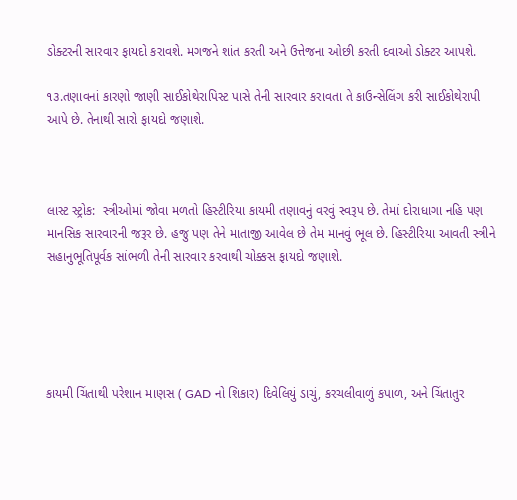ડોક્ટરની સારવાર ફાયદો કરાવશે. મગજને શાંત કરતી અને ઉત્તેજના ઓછી કરતી દવાઓ ડોક્ટર આપશે.

૧૩.તણાવનાં કારણો જાણી સાઈકોથેરાપિસ્ટ પાસે તેની સારવાર કરાવતા તે કાઉન્સેલિંગ કરી સાઈકોથેરાપી આપે છે. તેનાથી સારો ફાયદો જણાશે.



લાસ્ટ સ્ટ્રોક:  સ્ત્રીઓમાં જોવા મળતો હિસ્ટીરિયા કાયમી તણાવનું વરવું સ્વરૂપ છે. તેમાં દોરાધાગા નહિ પણ માનસિક સારવારની જરૂર છે. હજુ પણ તેને માતાજી આવેલ છે તેમ માનવું ભૂલ છે. હિસ્ટીરિયા આવતી સ્ત્રીને સહાનુભૂતિપૂર્વક સાંભળી તેની સારવાર કરવાથી ચોક્કસ ફાયદો જણાશે.





કાયમી ચિંતાથી પરેશાન માણસ ( GAD નો શિકાર) દિવેલિયું ડાચું, કરચલીવાળું કપાળ, અને ચિંતાતુર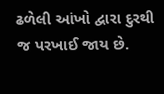ઢળેલી આંખો દ્વારા દુરથી જ પરખાઈ જાય છે.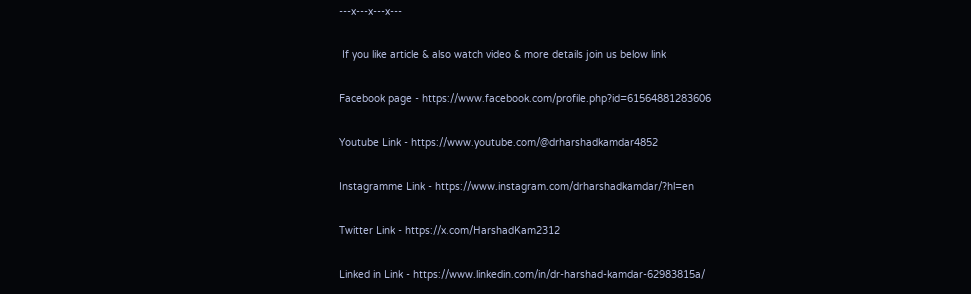---x---x---x---

 If you like article & also watch video & more details join us below link

Facebook page - https://www.facebook.com/profile.php?id=61564881283606

Youtube Link - https://www.youtube.com/@drharshadkamdar4852

Instagramme Link - https://www.instagram.com/drharshadkamdar/?hl=en

Twitter Link - https://x.com/HarshadKam2312

Linked in Link - https://www.linkedin.com/in/dr-harshad-kamdar-62983815a/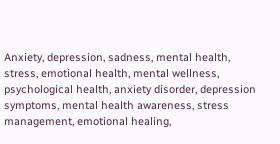Anxiety, depression, sadness, mental health, stress, emotional health, mental wellness, psychological health, anxiety disorder, depression symptoms, mental health awareness, stress management, emotional healing,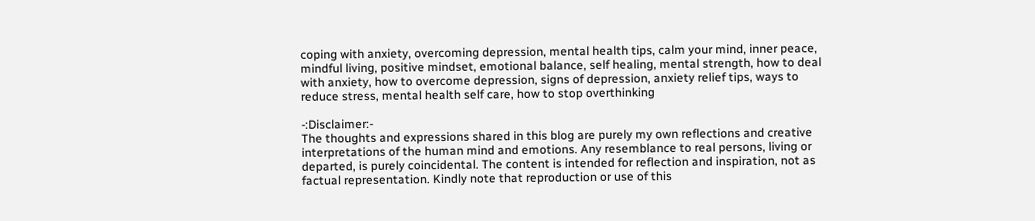coping with anxiety, overcoming depression, mental health tips, calm your mind, inner peace, mindful living, positive mindset, emotional balance, self healing, mental strength, how to deal with anxiety, how to overcome depression, signs of depression, anxiety relief tips, ways to reduce stress, mental health self care, how to stop overthinking

-:Disclaimer:-
The thoughts and expressions shared in this blog are purely my own reflections and creative interpretations of the human mind and emotions. Any resemblance to real persons, living or departed, is purely coincidental. The content is intended for reflection and inspiration, not as factual representation. Kindly note that reproduction or use of this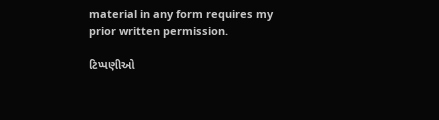material in any form requires my prior written permission.

ટિપ્પણીઓ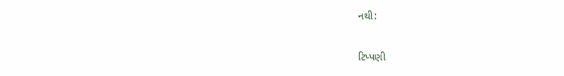નથી:

ટિપ્પણી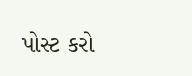પોસ્ટ કરો